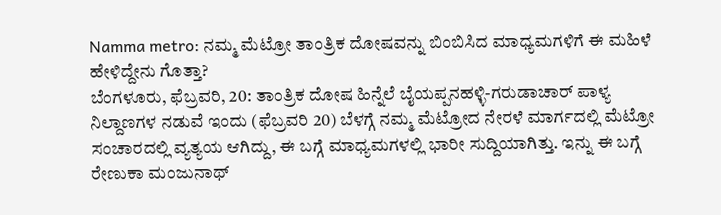Namma metro: ನಮ್ಮ ಮೆಟ್ರೋ ತಾಂತ್ರಿಕ ದೋಷವನ್ನು ಬಿಂಬಿಸಿದ ಮಾಧ್ಯಮಗಳಿಗೆ ಈ ಮಹಿಳೆ ಹೇಳಿದ್ದೇನು ಗೊತ್ತಾ?
ಬೆಂಗಳೂರು, ಫೆಬ್ರವರಿ, 20: ತಾಂತ್ರಿಕ ದೋಷ ಹಿನ್ನೆಲೆ ಬೈಯಪ್ಪನಹಳ್ಳಿ-ಗರುಡಾಚಾರ್ ಪಾಳ್ಯ ನಿಲ್ದಾಣಗಳ ನಡುವೆ ಇಂದು (ಫೆಬ್ರವರಿ 20) ಬೆಳಗ್ಗೆ ನಮ್ಮ ಮೆಟ್ರೋದ ನೇರಳೆ ಮಾರ್ಗದಲ್ಲಿ ಮೆಟ್ರೋ ಸಂಚಾರದಲ್ಲಿ ವ್ಯತ್ಯಯ ಆಗಿದ್ದು, ಈ ಬಗ್ಗೆ ಮಾಧ್ಯಮಗಳಲ್ಲಿ ಭಾರೀ ಸುದ್ದಿಯಾಗಿತ್ತು. ಇನ್ನು ಈ ಬಗ್ಗೆ ರೇಣುಕಾ ಮಂಜುನಾಥ್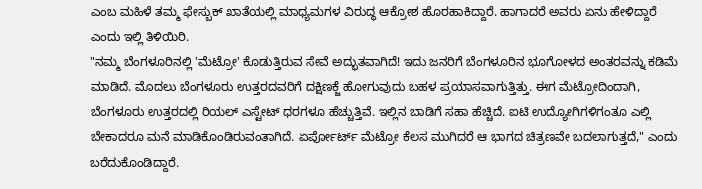ಎಂಬ ಮಹಿಳೆ ತಮ್ಮ ಫೇಸ್ಬುಕ್ ಖಾತೆಯಲ್ಲಿ ಮಾಧ್ಯಮಗಳ ವಿರುದ್ಧ ಆಕ್ರೋಶ ಹೊರಹಾಕಿದ್ದಾರೆ. ಹಾಗಾದರೆ ಅವರು ಏನು ಹೇಳಿದ್ದಾರೆ ಎಂದು ಇಲ್ಲಿ ತಿಳಿಯಿರಿ.
"ನಮ್ಮ ಬೆಂಗಳೂರಿನಲ್ಲಿ 'ಮೆಟ್ರೋ' ಕೊಡುತ್ತಿರುವ ಸೇವೆ ಅದ್ಭುತವಾಗಿದೆ! ಇದು ಜನರಿಗೆ ಬೆಂಗಳೂರಿನ ಭೂಗೋಳದ ಅಂತರವನ್ನು ಕಡಿಮೆ ಮಾಡಿದೆ. ಮೊದಲು ಬೆಂಗಳೂರು ಉತ್ತರದವರಿಗೆ ದಕ್ಷಿಣಕ್ಜೆ ಹೋಗುವುದು ಬಹಳ ಪ್ರಯಾಸವಾಗುತ್ತಿತ್ತು. ಈಗ ಮೆಟ್ರೋದಿಂದಾಗಿ, ಬೆಂಗಳೂರು ಉತ್ತರದಲ್ಲಿ ರಿಯಲ್ ಎಸ್ಟೇಟ್ ಧರಗಳೂ ಹೆಚ್ಚುತ್ತಿವೆ. ಇಲ್ಲಿನ ಬಾಡಿಗೆ ಸಹಾ ಹೆಚ್ಚಿದೆ. ಐಟಿ ಉದ್ಯೋಗಿಗಳಿಗಂತೂ ಎಲ್ಲಿ ಬೇಕಾದರೂ ಮನೆ ಮಾಡಿಕೊಂಡಿರುವಂತಾಗಿದೆ. ಏರ್ಪೋರ್ಟ್ ಮೆಟ್ರೋ ಕೆಲಸ ಮುಗಿದರೆ ಆ ಭಾಗದ ಚಿತ್ರಣವೇ ಬದಲಾಗುತ್ತದೆ," ಎಂದು ಬರೆದುಕೊಂಡಿದ್ದಾರೆ.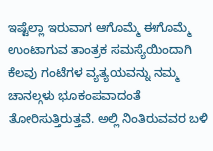ಇಷ್ಟೆಲ್ಲಾ ಇರುವಾಗ ಆಗೊಮ್ಮೆ ಈಗೊಮ್ಮೆ ಉಂಟಾಗುವ ತಾಂತ್ರಕ ಸಮಸ್ಯೆಯಿಂದಾಗಿ ಕೆಲವು ಗಂಟೆಗಳ ವ್ಯತ್ಯಯವನ್ನು ನಮ್ಮ ಚಾನಲ್ಗಳು ಭೂಕಂಪವಾದಂತೆ ತೋರಿಸುತ್ತಿರುತ್ತವೆ. ಅಲ್ಲಿ ನಿಂತಿರುವವರ ಬಳಿ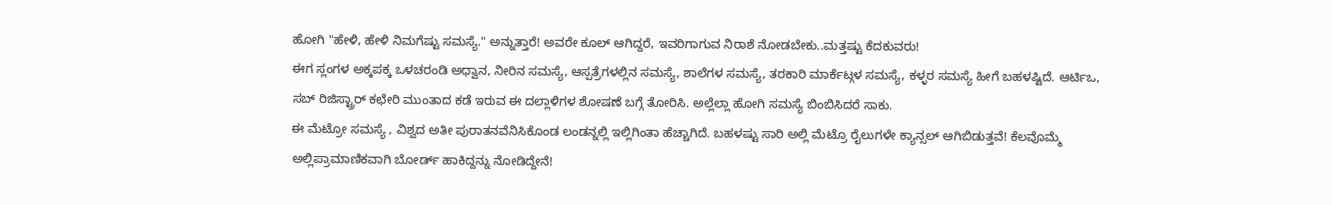ಹೋಗಿ "ಹೇಳಿ, ಹೇಳಿ ನಿಮಗೆಷ್ಟು ಸಮಸ್ಯೆ." ಅನ್ನುತ್ತಾರೆ! ಅವರೇ ಕೂಲ್ ಆಗಿದ್ದರೆ, ಇವರಿಗಾಗುವ ನಿರಾಶೆ ನೋಡಬೇಕು..ಮತ್ತಷ್ಟು ಕೆದಕುವರು!
ಈಗ ಸ್ಲಂಗಳ ಅಕ್ಕಪಕ್ಕ ಒಳಚರಂಡಿ ಅಧ್ವಾನ, ನೀರಿನ ಸಮಸ್ಯೆ, ಆಸ್ಪತ್ರೆಗಳಲ್ಲಿನ ಸಮಸ್ಯೆ, ಶಾಲೆಗಳ ಸಮಸ್ಯೆ, ತರಕಾರಿ ಮಾರ್ಕೆಟ್ಗಳ ಸಮಸ್ಯೆ, ಕಳ್ಳರ ಸಮಸ್ಯೆ ಹೀಗೆ ಬಹಳಷ್ಟಿದೆ. ಆರ್ಟಿಒ, ಸಬ್ ರಿಜಿಸ್ಟ್ರಾರ್ ಕಛೇರಿ ಮುಂತಾದ ಕಡೆ ಇರುವ ಈ ದಲ್ಲಾಳಿಗಳ ಶೋಷಣೆ ಬಗ್ಗೆ ತೋರಿಸಿ. ಅಲ್ಲೆಲ್ಲಾ ಹೋಗಿ ಸಮಸ್ಯೆ ಬಿಂಬಿಸಿದರೆ ಸಾಕು.
ಈ ಮೆಟ್ರೋ ಸಮಸ್ಯೆ , ವಿಶ್ವದ ಅತೀ ಪುರಾತನವೆನಿಸಿಕೊಂಡ ಲಂಡನ್ನಲ್ಲಿ ಇಲ್ಲಿಗಿಂತಾ ಹೆಚ್ಚಾಗಿದೆ. ಬಹಳಷ್ಟು ಸಾರಿ ಅಲ್ಲಿ ಮೆಟ್ರೊ ರೈಲುಗಳೇ ಕ್ಯಾನ್ಸಲ್ ಆಗಿಬಿಡುತ್ತವೆ! ಕೆಲವೊಮ್ಮೆ ಅಲ್ಲಿಪ್ರಾಮಾಣಿಕವಾಗಿ ಬೋರ್ಡ್ ಹಾಕಿದ್ದನ್ನು ನೋಡಿದ್ದೇನೆ!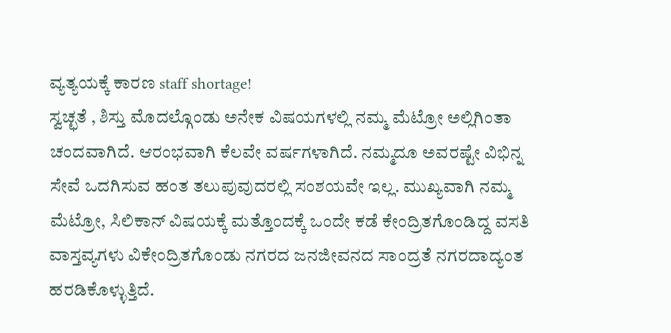ವ್ಯತ್ಯಯಕ್ಕೆ ಕಾರಣ staff shortage!
ಸ್ವಚ್ಛತೆ , ಶಿಸ್ತು ಮೊದಲ್ಗೊಂಡು ಅನೇಕ ವಿಷಯಗಳಲ್ಲಿ ನಮ್ಮ ಮೆಟ್ರೋ ಅಲ್ಲಿಗಿಂತಾ ಚಂದವಾಗಿದೆ. ಆರಂಭವಾಗಿ ಕೆಲವೇ ವರ್ಷಗಳಾಗಿದೆ. ನಮ್ಮದೂ ಅವರಷ್ಟೇ ವಿಭಿನ್ನ ಸೇವೆ ಒದಗಿಸುವ ಹಂತ ತಲುಪುವುದರಲ್ಲಿ ಸಂಶಯವೇ ಇಲ್ಲ. ಮುಖ್ಯವಾಗಿ ನಮ್ಮ ಮೆಟ್ರೋ, ಸಿಲಿಕಾನ್ ವಿಷಯಕ್ಕೆ ಮತ್ತೊಂದಕ್ಕೆ ಒಂದೇ ಕಡೆ ಕೇಂದ್ರಿತಗೊಂಡಿದ್ದ ವಸತಿ ವಾಸ್ತವ್ಯಗಳು ವಿಕೇಂದ್ರಿತಗೊಂಡು ನಗರದ ಜನಜೀವನದ ಸಾಂದ್ರತೆ ನಗರದಾದ್ಯಂತ ಹರಡಿಕೊಳ್ಳುತ್ತಿದೆ.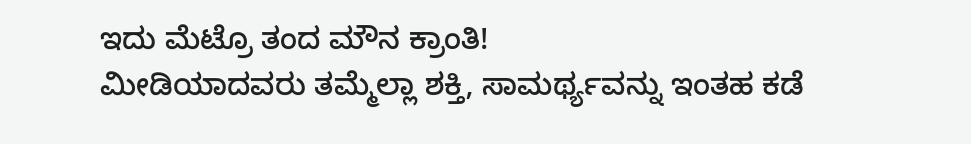ಇದು ಮೆಟ್ರೊ ತಂದ ಮೌನ ಕ್ರಾಂತಿ!
ಮೀಡಿಯಾದವರು ತಮ್ಮೆಲ್ಲಾ ಶಕ್ತಿ, ಸಾಮರ್ಥ್ಯವನ್ನು ಇಂತಹ ಕಡೆ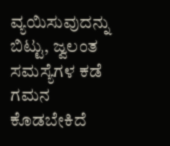ವ್ಯಯಿಸುವುದನ್ನು ಬಿಟ್ಟು, ಜ್ವಲಂತ ಸಮಸ್ಯೆಗಳ ಕಡೆ ಗಮನ ಕೊಡಬೇಕಿದೆ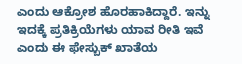ಎಂದು ಆಕ್ರೋಶ ಹೊರಹಾಕಿದ್ದಾರೆ. ಇನ್ನು ಇದಕ್ಕೆ ಪ್ರತಿಕ್ರಿಯೆಗಳು ಯಾವ ರೀತಿ ಇವೆ ಎಂದು ಈ ಫೇಸ್ಬುಕ್ ಖಾತೆಯ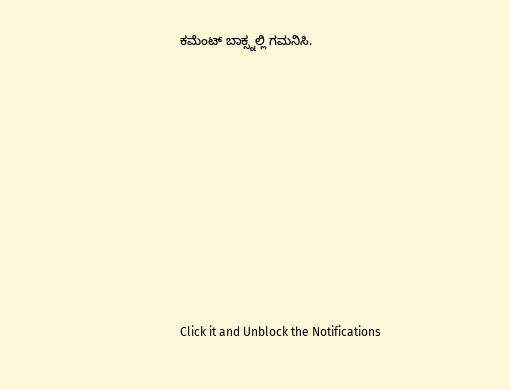ಕಮೆಂಟ್ ಬಾಕ್ಸ್ನಲ್ಲಿ ಗಮನಿಸಿ.












Click it and Unblock the Notifications